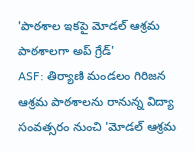'పాఠశాల ఇకపై మోడల్ ఆశ్రమ పాఠశాలగా అప్ గ్రేడ్'
ASF: తిర్యాణి మండలం గిరిజన ఆశ్రమ పాఠశాలను రానున్న విద్యా సంవత్సరం నుంచి 'మోడల్ ఆశ్రమ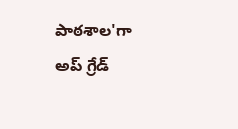పాఠశాల'గా అప్ గ్రేడ్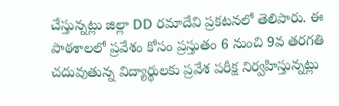చేస్తున్నట్లు జిల్లా DD రమాదేవి ప్రకటనలో తెలిపారు. ఈ పాఠశాలలో ప్రవేశం కోసం ప్రస్తుతం 6 నుంచి 9వ తరగతి చదువుతున్న విద్యార్థులకు ప్రవేశ పరీక్ష నిర్వహిస్తున్నట్లు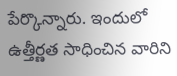పేర్కొన్నారు. ఇందులో ఉత్తీర్ణత సాధించిన వారిని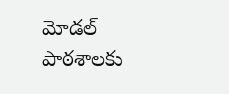మోడల్ పాఠశాలకు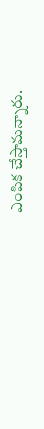ఎంపిక చేస్తామన్నారు.